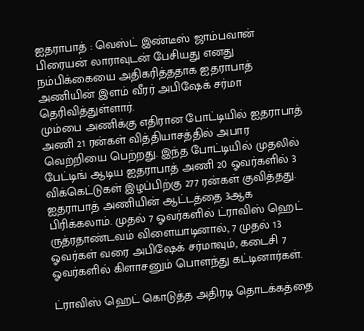ஐதராபாத் : வெஸ்ட் இண்டீஸ் ஜாம்பவான் பிரையன் லாராவுடன் பேசியது எனது நம்பிக்கையை அதிகரித்ததாக ஐதராபாத் அணியின் இளம் வீரர் அபிஷேக் சர்மா தெரிவித்துள்ளார்.
மும்பை அணிக்கு எதிரான போட்டியில் ஐதராபாத் அணி 21 ரன்கள் வித்தியாசத்தில் அபார வெற்றியை பெற்றது. இந்த போட்டியில் முதலில் பேட்டிங் ஆடிய ஐதராபாத் அணி 20 ஓவர்களில் 3 விக்கெட்டுகள் இழப்பிற்கு 277 ரன்கள் குவித்தது. ஐதராபாத் அணியின் ஆட்டத்தை 3ஆக பிரிக்கலாம். முதல் 7 ஓவர்களில் ட்ராவிஸ் ஹெட் ருத்ரதாண்டவம் விளையாடினால், 7 முதல் 13 ஓவர்கள் வரை அபிஷேக் சர்மாவும், கடைசி 7 ஓவர்களில் கிளாசனும் பொளந்து கட்டினார்கள்.

ட்ராவிஸ் ஹெட் கொடுத்த அதிரடி தொடக்கத்தை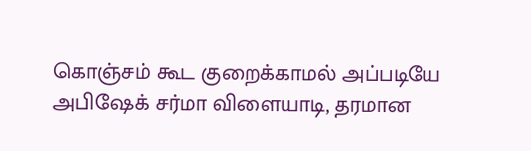கொஞ்சம் கூட குறைக்காமல் அப்படியே அபிஷேக் சர்மா விளையாடி, தரமான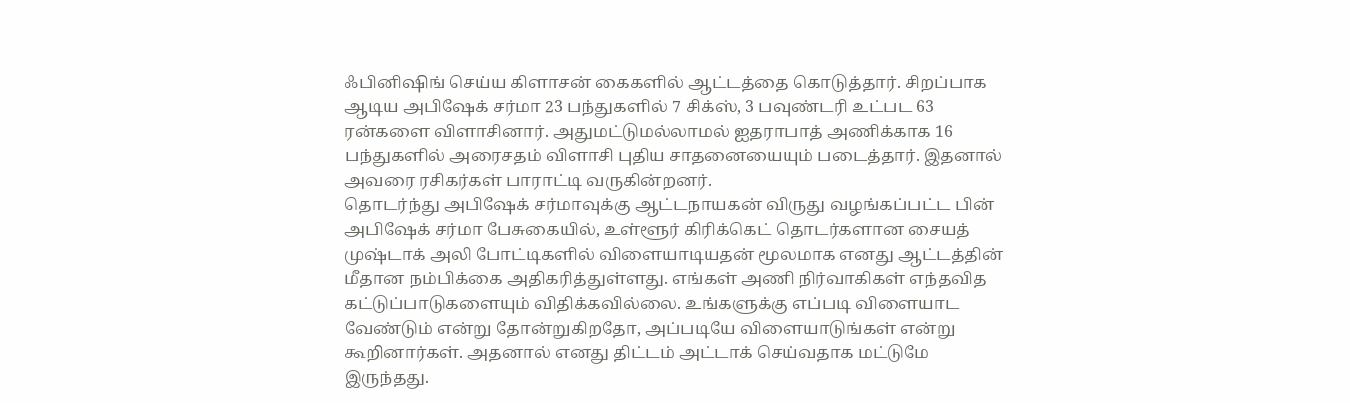ஃபினிஷிங் செய்ய கிளாசன் கைகளில் ஆட்டத்தை கொடுத்தார். சிறப்பாக ஆடிய அபிஷேக் சர்மா 23 பந்துகளில் 7 சிக்ஸ், 3 பவுண்டரி உட்பட 63 ரன்களை விளாசினார். அதுமட்டுமல்லாமல் ஐதராபாத் அணிக்காக 16 பந்துகளில் அரைசதம் விளாசி புதிய சாதனையையும் படைத்தார். இதனால் அவரை ரசிகர்கள் பாராட்டி வருகின்றனர்.
தொடர்ந்து அபிஷேக் சர்மாவுக்கு ஆட்டநாயகன் விருது வழங்கப்பட்ட பின் அபிஷேக் சர்மா பேசுகையில், உள்ளூர் கிரிக்கெட் தொடர்களான சையத் முஷ்டாக் அலி போட்டிகளில் விளையாடியதன் மூலமாக எனது ஆட்டத்தின் மீதான நம்பிக்கை அதிகரித்துள்ளது. எங்கள் அணி நிர்வாகிகள் எந்தவித கட்டுப்பாடுகளையும் விதிக்கவில்லை. உங்களுக்கு எப்படி விளையாட வேண்டும் என்று தோன்றுகிறதோ, அப்படியே விளையாடுங்கள் என்று கூறினார்கள். அதனால் எனது திட்டம் அட்டாக் செய்வதாக மட்டுமே இருந்தது.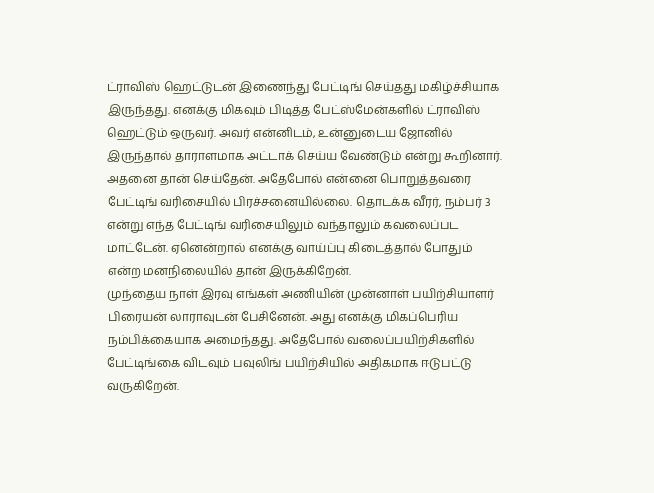ட்ராவிஸ் ஹெட்டுடன் இணைந்து பேட்டிங் செய்தது மகிழ்ச்சியாக இருந்தது. எனக்கு மிகவும் பிடித்த பேட்ஸ்மேன்களில் ட்ராவிஸ் ஹெட்டும் ஒருவர். அவர் என்னிடம், உன்னுடைய ஜோனில் இருந்தால் தாராளமாக அட்டாக் செய்ய வேண்டும் என்று கூறினார். அதனை தான் செய்தேன். அதேபோல் என்னை பொறுத்தவரை பேட்டிங் வரிசையில் பிரச்சனையில்லை. தொடக்க வீரர், நம்பர் 3 என்று எந்த பேட்டிங் வரிசையிலும் வந்தாலும் கவலைப்பட மாட்டேன். ஏனென்றால் எனக்கு வாய்ப்பு கிடைத்தால் போதும் என்ற மனநிலையில் தான் இருக்கிறேன்.
முந்தைய நாள் இரவு எங்கள் அணியின் முன்னாள் பயிற்சியாளர் பிரையன் லாராவுடன் பேசினேன். அது எனக்கு மிகப்பெரிய நம்பிக்கையாக அமைந்தது. அதேபோல் வலைப்பயிற்சிகளில் பேட்டிங்கை விடவும் பவுலிங் பயிற்சியில் அதிகமாக ஈடுபட்டு வருகிறேன்.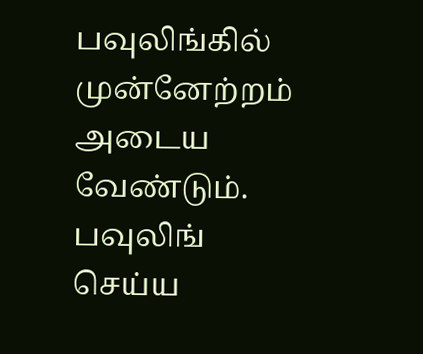பவுலிங்கில் முன்னேற்றம் அடைய வேண்டும். பவுலிங் செய்ய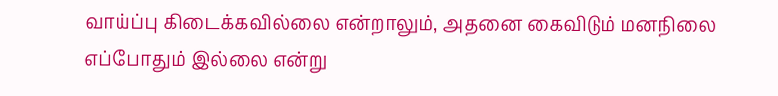வாய்ப்பு கிடைக்கவில்லை என்றாலும், அதனை கைவிடும் மனநிலை எப்போதும் இல்லை என்று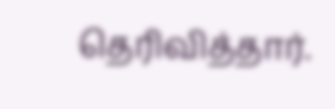தெரிவித்தார்.